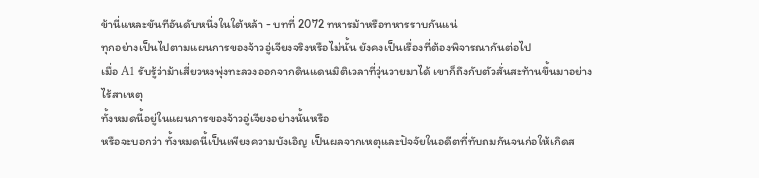ข้านี่แหละขันทีอันดับหนึ่งในใต้หล้า - บทที่ 2072 ทหารม้าหรือทหารราบกันแน่
ทุกอย่างเป็นไปตามแผนการของจ้าวอู่เจียงจริงหรือไม่นั้น ยังคงเป็นเรื่องที่ต้องพิจารณากันต่อไป
เมื่อ A1 รับรู้ว่าม้าเสี่ยวหงพุ่งทะลวงออกจากดินแดนมิติเวลาที่วุ่นวายมาได้ เขาก็ถึงกับตัวสั่นสะท้านขึ้นมาอย่างไร้สาเหตุ
ทั้งหมดนี้อยู่ในแผนการของจ้าวอู่เจียงอย่างนั้นหรือ
หรือจะบอกว่า ทั้งหมดนี้เป็นเพียงความบังเอิญ เป็นผลจากเหตุและปัจจัยในอดีตที่ทับถมกันจนก่อให้เกิดส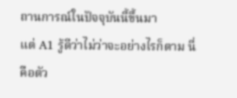ถานการณ์ในปัจจุบันนี้ขึ้นมา
แต่ A1 รู้ดีว่าไม่ว่าจะอย่างไรก็ตาม นี่คือตัว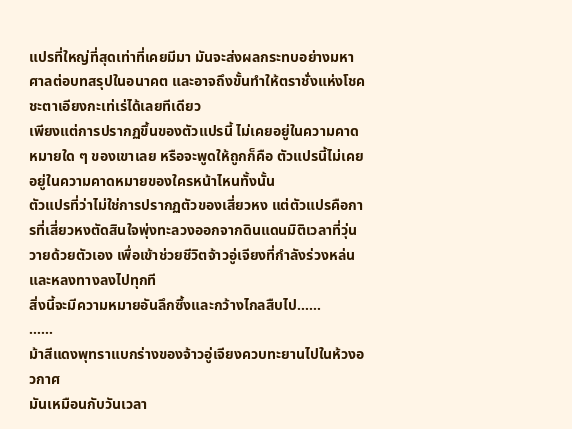แปรที่ใหญ่ที่สุดเท่าที่เคยมีมา มันจะส่งผลกระทบอย่างมหาศาลต่อบทสรุปในอนาคต และอาจถึงขั้นทำให้ตราชั่งแห่งโชคชะตาเอียงกะเท่เร่ได้เลยทีเดียว
เพียงแต่การปรากฏขึ้นของตัวแปรนี้ ไม่เคยอยู่ในความคาดหมายใด ๆ ของเขาเลย หรือจะพูดให้ถูกก็คือ ตัวแปรนี้ไม่เคยอยู่ในความคาดหมายของใครหน้าไหนทั้งนั้น
ตัวแปรที่ว่าไม่ใช่การปรากฏตัวของเสี่ยวหง แต่ตัวแปรคือการที่เสี่ยวหงตัดสินใจพุ่งทะลวงออกจากดินแดนมิติเวลาที่วุ่นวายด้วยตัวเอง เพื่อเข้าช่วยชีวิตจ้าวอู่เจียงที่กำลังร่วงหล่นและหลงทางลงไปทุกที
สิ่งนี้จะมีความหมายอันลึกซึ้งและกว้างไกลสืบไป……
……
ม้าสีแดงพุทราแบกร่างของจ้าวอู่เจียงควบทะยานไปในห้วงอวกาศ
มันเหมือนกับวันเวลา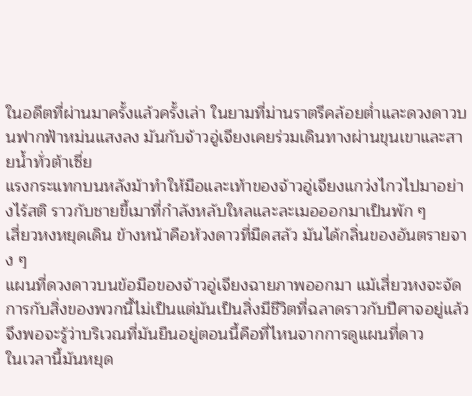ในอดีตที่ผ่านมาครั้งแล้วครั้งเล่า ในยามที่ม่านราตรีคล้อยต่ำและดวงดาวบนฟากฟ้าหม่นแสงลง มันกับจ้าวอู่เจียงเคยร่วมเดินทางผ่านขุนเขาและสายน้ำทั่วต้าเซี่ย
แรงกระแทกบนหลังม้าทำให้มือและเท้าของจ้าวอู่เจียงแกว่งไกวไปมาอย่างไร้สติ ราวกับชายขี้เมาที่กำลังหลับใหลและละเมอออกมาเป็นพัก ๆ
เสี่ยวหงหยุดเดิน ข้างหน้าคือห้วงดาวที่มืดสลัว มันได้กลิ่นของอันตรายจาง ๆ
แผนที่ดวงดาวบนข้อมือของจ้าวอู่เจียงฉายภาพออกมา แม้เสี่ยวหงจะจัดการกับสิ่งของพวกนี้ไม่เป็นแต่มันเป็นสิ่งมีชีวิตที่ฉลาดราวกับปีศาจอยู่แล้ว จึงพอจะรู้ว่าบริเวณที่มันยืนอยู่ตอนนี้คือที่ไหนจากการดูแผนที่ดาว
ในเวลานี้มันหยุด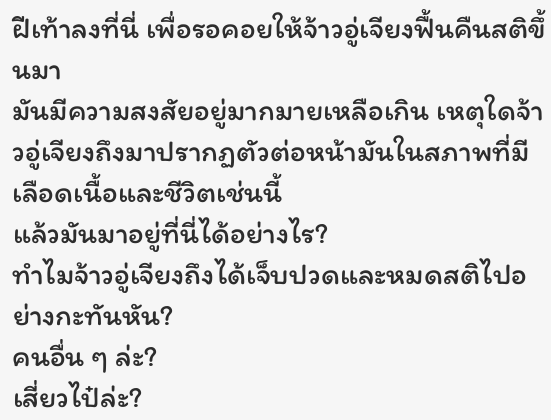ฝีเท้าลงที่นี่ เพื่อรอคอยให้จ้าวอู่เจียงฟื้นคืนสติขึ้นมา
มันมีความสงสัยอยู่มากมายเหลือเกิน เหตุใดจ้าวอู่เจียงถึงมาปรากฏตัวต่อหน้ามันในสภาพที่มีเลือดเนื้อและชีวิตเช่นนี้
แล้วมันมาอยู่ที่นี่ได้อย่างไร?
ทำไมจ้าวอู่เจียงถึงได้เจ็บปวดและหมดสติไปอย่างกะทันหัน?
คนอื่น ๆ ล่ะ?
เสี่ยวไป๋ล่ะ?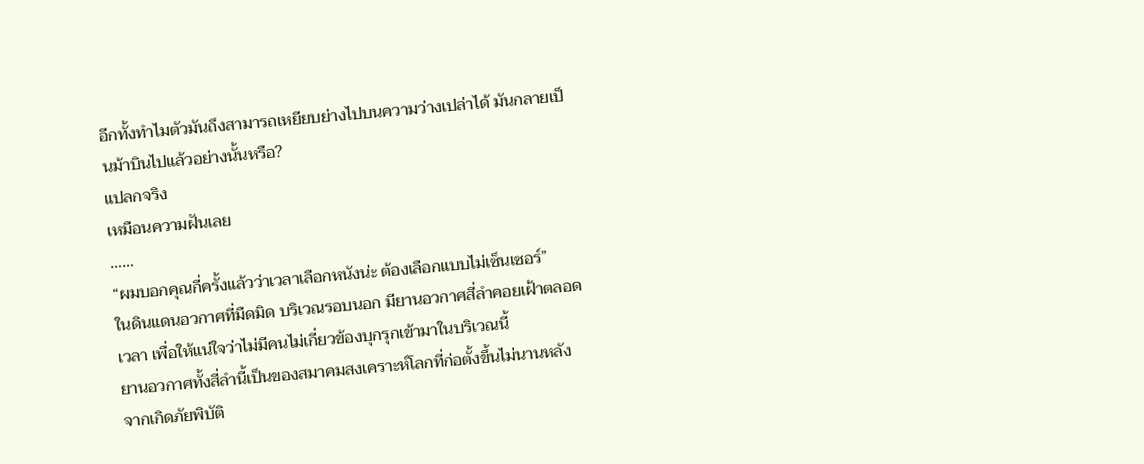อีกทั้งทำไมตัวมันถึงสามารถเหยียบย่างไปบนความว่างเปล่าได้ มันกลายเป็นม้าบินไปแล้วอย่างนั้นหรือ?
แปลกจริง
เหมือนความฝันเลย
……
“ผมบอกคุณกี่ครั้งแล้วว่าเวลาเลือกหนังน่ะ ต้องเลือกแบบไม่เซ็นเซอร์”
ในดินแดนอวกาศที่มืดมิด บริเวณรอบนอก มียานอวกาศสี่ลำคอยเฝ้าตลอดเวลา เพื่อให้แน่ใจว่าไม่มีคนไม่เกี่ยวข้องบุกรุกเข้ามาในบริเวณนี้
ยานอวกาศทั้งสี่ลำนี้เป็นของสมาคมสงเคราะห์โลกที่ก่อตั้งขึ้นไม่นานหลังจากเกิดภัยพิบัติ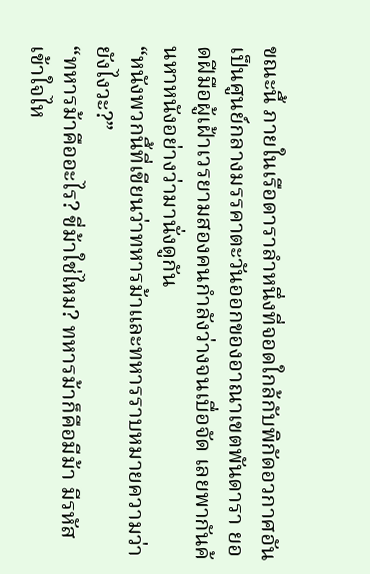ขณะนี้ ภายในเรือดาราลำหนึ่งที่จอดใกล้กับพิกัดอวกาศอันเป็นศูนย์กลางมรรคาตะวันออกของอาณาเขตพันดารา ยอดฝีมือผู้เฝ้าเวรยามสองคนกำลังว่างจนเบื่อจัด เลยพากันค้นหาหนังอย่างว่ามานั่งดูกัน
“หนังพวกนี้ที่เขียนว่าทหารม้าและทหารราบหมายความว่ายังไงวะ?”
“ทหารม้าคืออะไร? ขี่ม้าใช่ไหม? ทหารม้าก็คือมีม้า มีรหัส เข้าใจไห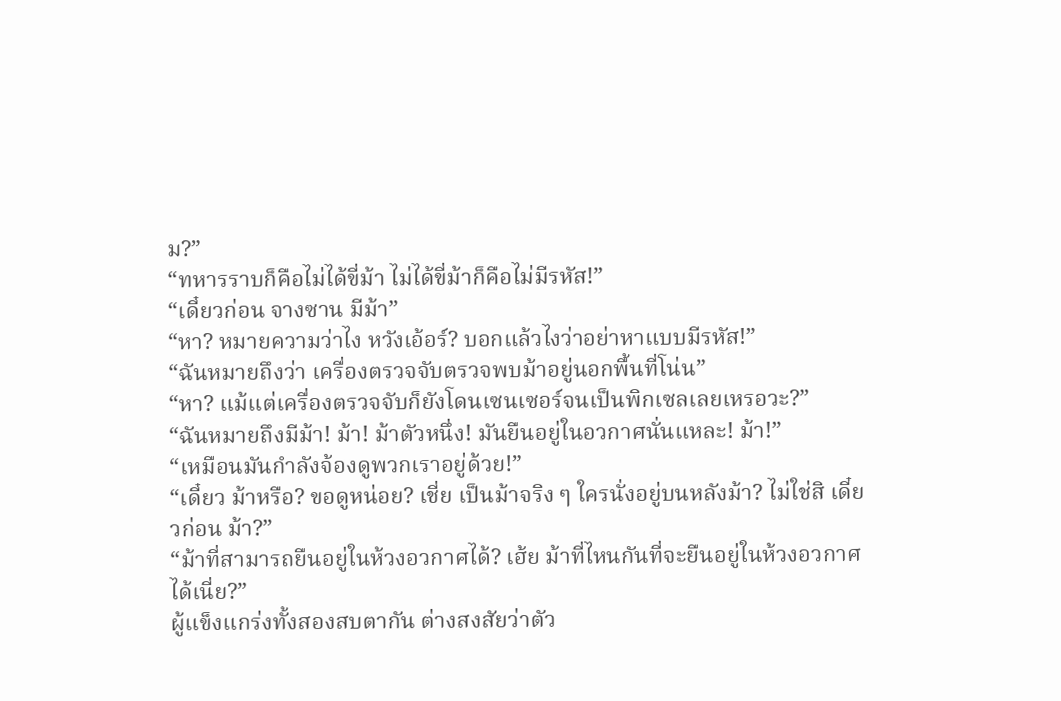ม?”
“ทหารราบก็คือไม่ได้ขี่ม้า ไม่ได้ขี่ม้าก็คือไม่มีรหัส!”
“เดี๋ยวก่อน จางซาน มีม้า”
“หา? หมายความว่าไง หวังเอ้อร์? บอกแล้วไงว่าอย่าหาแบบมีรหัส!”
“ฉันหมายถึงว่า เครื่องตรวจจับตรวจพบม้าอยู่นอกพื้นที่โน่น”
“หา? แม้แต่เครื่องตรวจจับก็ยังโดนเซนเซอร์จนเป็นพิกเซลเลยเหรอวะ?”
“ฉันหมายถึงมีม้า! ม้า! ม้าตัวหนึ่ง! มันยืนอยู่ในอวกาศนั่นแหละ! ม้า!”
“เหมือนมันกำลังจ้องดูพวกเราอยู่ด้วย!”
“เดี๋ยว ม้าหรือ? ขอดูหน่อย? เชี่ย เป็นม้าจริง ๆ ใครนั่งอยู่บนหลังม้า? ไม่ใช่สิ เดี๋ยวก่อน ม้า?”
“ม้าที่สามารถยืนอยู่ในห้วงอวกาศได้? เฮ้ย ม้าที่ไหนกันที่จะยืนอยู่ในห้วงอวกาศได้เนี่ย?”
ผู้แข็งแกร่งทั้งสองสบตากัน ต่างสงสัยว่าตัว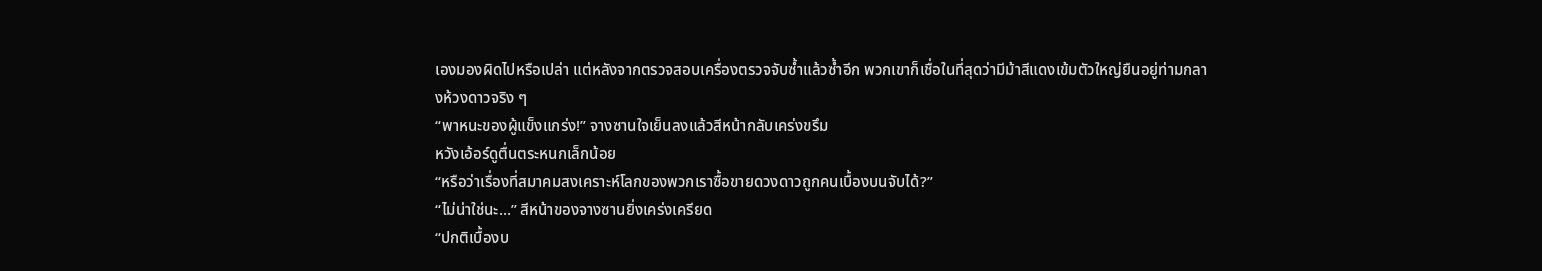เองมองผิดไปหรือเปล่า แต่หลังจากตรวจสอบเครื่องตรวจจับซ้ำแล้วซ้ำอีก พวกเขาก็เชื่อในที่สุดว่ามีม้าสีแดงเข้มตัวใหญ่ยืนอยู่ท่ามกลางห้วงดาวจริง ๆ
“พาหนะของผู้แข็งแกร่ง!” จางซานใจเย็นลงแล้วสีหน้ากลับเคร่งขรึม
หวังเอ้อร์ดูตื่นตระหนกเล็กน้อย
“หรือว่าเรื่องที่สมาคมสงเคราะห์โลกของพวกเราซื้อขายดวงดาวถูกคนเบื้องบนจับได้?”
“ไม่น่าใช่นะ…” สีหน้าของจางซานยิ่งเคร่งเครียด
“ปกติเบื้องบ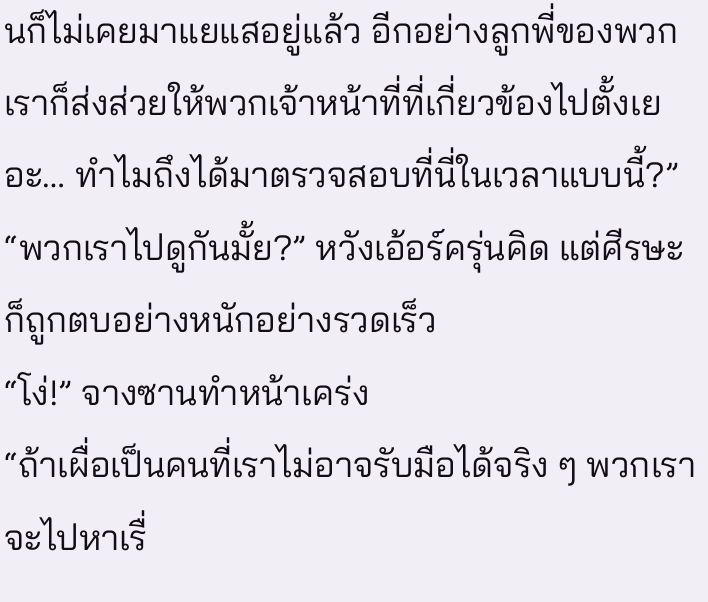นก็ไม่เคยมาแยแสอยู่แล้ว อีกอย่างลูกพี่ของพวกเราก็ส่งส่วยให้พวกเจ้าหน้าที่ที่เกี่ยวข้องไปตั้งเยอะ… ทำไมถึงได้มาตรวจสอบที่นี่ในเวลาแบบนี้?”
“พวกเราไปดูกันมั้ย?” หวังเอ้อร์ครุ่นคิด แต่ศีรษะก็ถูกตบอย่างหนักอย่างรวดเร็ว
“โง่!” จางซานทำหน้าเคร่ง
“ถ้าเผื่อเป็นคนที่เราไม่อาจรับมือได้จริง ๆ พวกเราจะไปหาเรื่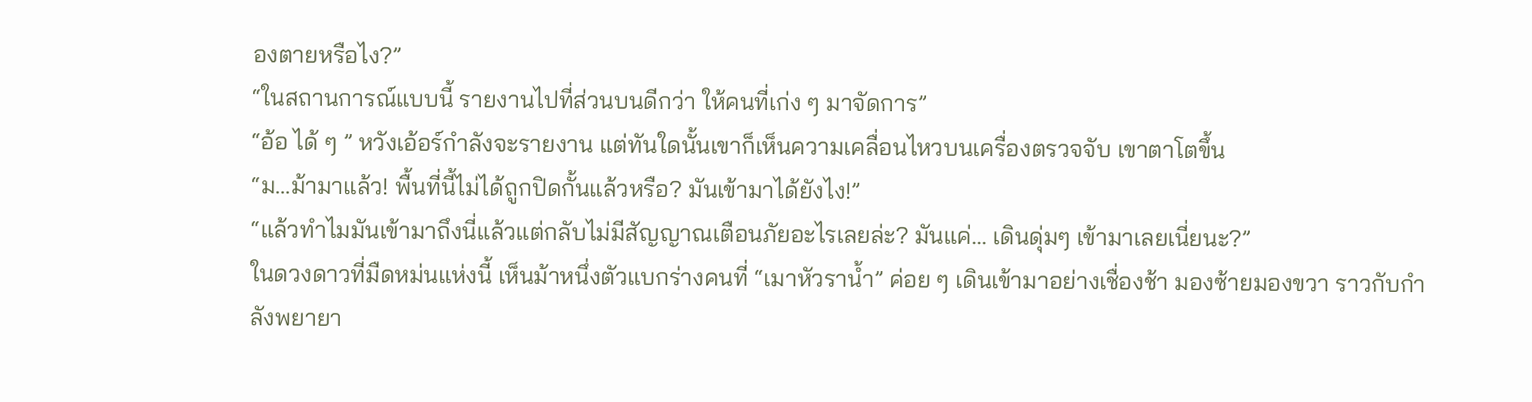องตายหรือไง?”
“ในสถานการณ์แบบนี้ รายงานไปที่ส่วนบนดีกว่า ให้คนที่เก่ง ๆ มาจัดการ”
“อ้อ ได้ ๆ ” หวังเอ้อร์กำลังจะรายงาน แต่ทันใดนั้นเขาก็เห็นความเคลื่อนไหวบนเครื่องตรวจจับ เขาตาโตขึ้น
“ม…ม้ามาแล้ว! พื้นที่นี้ไม่ได้ถูกปิดกั้นแล้วหรือ? มันเข้ามาได้ยังไง!”
“แล้วทำไมมันเข้ามาถึงนี่แล้วแต่กลับไม่มีสัญญาณเตือนภัยอะไรเลยล่ะ? มันแค่… เดินดุ่มๆ เข้ามาเลยเนี่ยนะ?”
ในดวงดาวที่มืดหม่นแห่งนี้ เห็นม้าหนึ่งตัวแบกร่างคนที่ “เมาหัวราน้ำ” ค่อย ๆ เดินเข้ามาอย่างเชื่องช้า มองซ้ายมองขวา ราวกับกำลังพยายา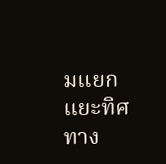มแยกแยะทิศทาง